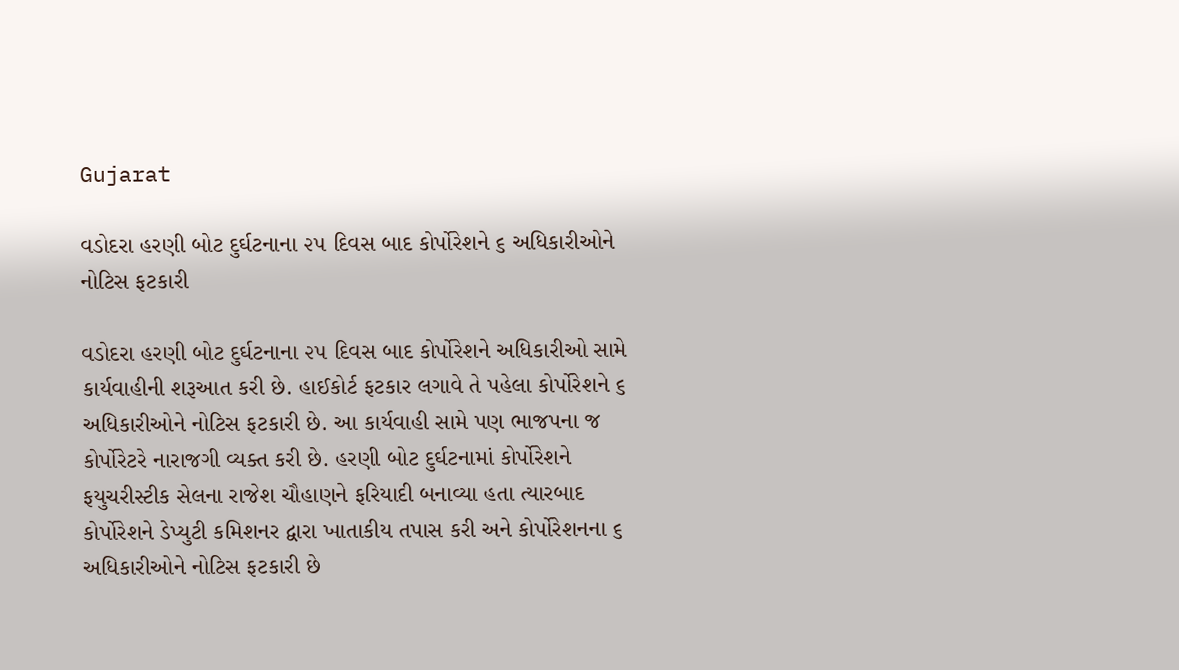Gujarat

વડોદરા હરણી બોટ દુર્ઘટનાના ૨૫ દિવસ બાદ કોર્પોરેશને ૬ અધિકારીઓને નોટિસ ફટકારી

વડોદરા હરણી બોટ દુર્ઘટનાના ૨૫ દિવસ બાદ કોર્પોરેશને અધિકારીઓ સામે કાર્યવાહીની શરૂઆત કરી છે. હાઈકોર્ટ ફટકાર લગાવે તે પહેલા કોર્પોરેશને ૬ અધિકારીઓને નોટિસ ફટકારી છે. આ કાર્યવાહી સામે પણ ભાજપના જ કોર્પોરેટરે નારાજગી વ્યક્ત કરી છે. હરણી બોટ દુર્ઘટનામાં કોર્પોરેશને ફયુચરીસ્ટીક સેલના રાજેશ ચૌહાણને ફરિયાદી બનાવ્યા હતા ત્યારબાદ કોર્પોરેશને ડેપ્યુટી કમિશનર દ્વારા ખાતાકીય તપાસ કરી અને કોર્પોરેશનના ૬ અધિકારીઓને નોટિસ ફટકારી છે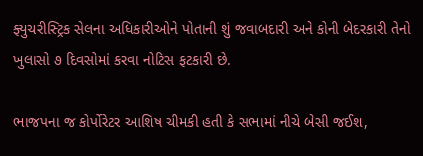ફ્યુચરીસ્ટ્રિક સેલના અધિકારીઓને પોતાની શું જવાબદારી અને કોની બેદરકારી તેનો ખુલાસો ૭ દિવસોમાં કરવા નોટિસ ફટકારી છે.

ભાજપના જ કોર્પોરેટર આશિષ ચીમકી હતી કે સભામાં નીચે બેસી જઈશ,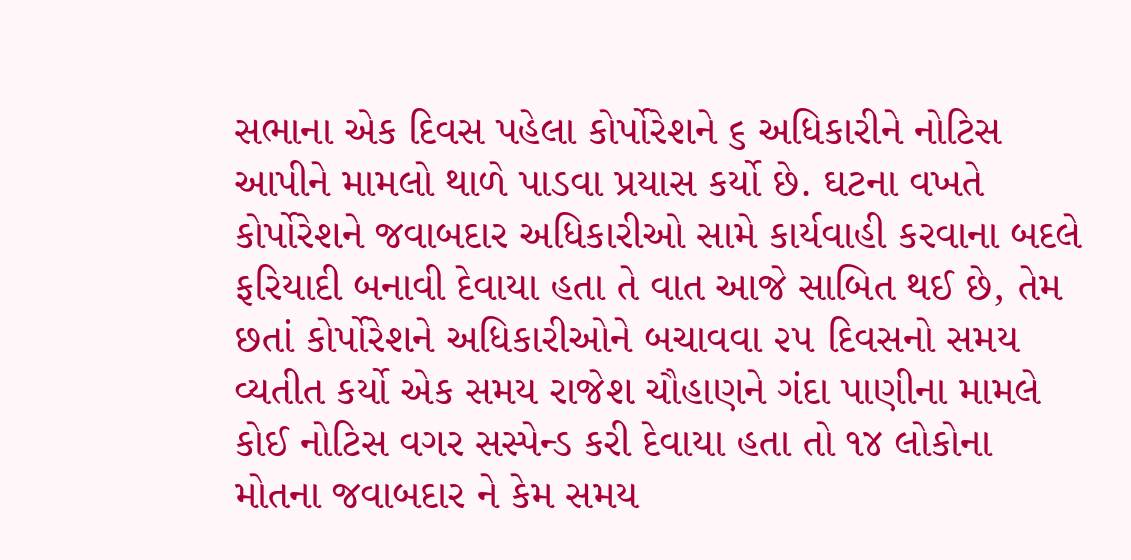સભાના એક દિવસ પહેલા કોર્પોરેશને ૬ અધિકારીને નોટિસ આપીને મામલો થાળે પાડવા પ્રયાસ કર્યો છે. ઘટના વખતે કોર્પોરેશને જવાબદાર અધિકારીઓ સામે કાર્યવાહી કરવાના બદલે ફરિયાદી બનાવી દેવાયા હતા તે વાત આજે સાબિત થઈ છે, તેમ છતાં કોર્પોરેશને અધિકારીઓને બચાવવા ૨૫ દિવસનો સમય વ્યતીત કર્યો એક સમય રાજેશ ચૌહાણને ગંદા પાણીના મામલે કોઈ નોટિસ વગર સસ્પેન્ડ કરી દેવાયા હતા તો ૧૪ લોકોના મોતના જવાબદાર ને કેમ સમય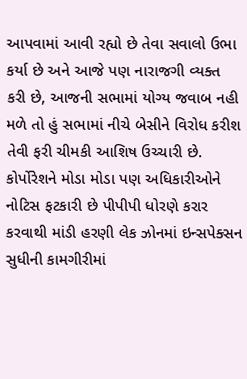આપવામાં આવી રહ્યો છે તેવા સવાલો ઉભા કર્યા છે અને આજે પણ નારાજગી વ્યક્ત કરી છે, આજની સભામાં યોગ્ય જવાબ નહી મળે તો હું સભામાં નીચે બેસીને વિરોધ કરીશ તેવી ફરી ચીમકી આશિષ ઉચ્ચારી છે. કોર્પોરેશને મોડા મોડા પણ અધિકારીઓને નોટિસ ફટકારી છે પીપીપી ધોરણે કરાર કરવાથી માંડી હરણી લેક ઝોનમાં ઇન્સપેક્સન સુધીની કામગીરીમાં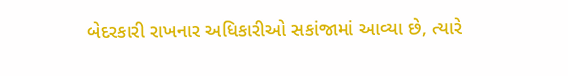બેદરકારી રાખનાર અધિકારીઓ સકાંજામાં આવ્યા છે, ત્યારે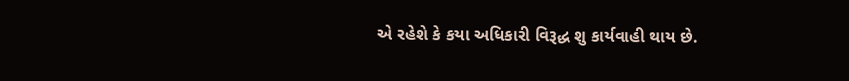એ રહેશે કે કયા અધિકારી વિરૂદ્ધ શુ કાર્યવાહી થાય છે.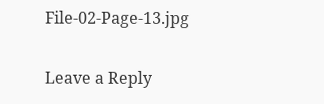File-02-Page-13.jpg

Leave a Reply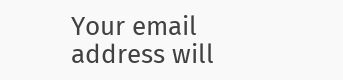Your email address will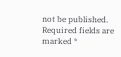not be published. Required fields are marked *